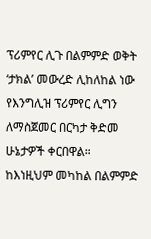ፕሪምየር ሊጉ በልምምድ ወቅት ‘ታክል’ መውረድ ሊከለከል ነው
የእንግሊዝ ፕሪምየር ሊግን ለማስጀመር በርካታ ቅድመ ሁኔታዎች ቀርበዋል። ከእነዚህም መካከል በልምምድ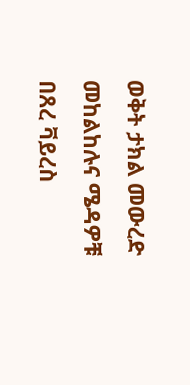ወቅት ታክል መውረድ መከልከሉና ሜዳዎቹ በጸረ ቫይረስ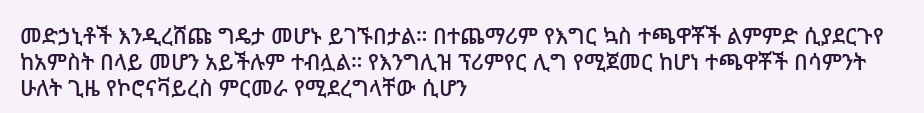መድኃኒቶች እንዲረሸጩ ግዴታ መሆኑ ይገኙበታል። በተጨማሪም የእግር ኳስ ተጫዋቾች ልምምድ ሲያደርጉየ ከአምስት በላይ መሆን አይችሉም ተብሏል። የእንግሊዝ ፕሪምየር ሊግ የሚጀመር ከሆነ ተጫዋቾች በሳምንት ሁለት ጊዜ የኮሮናቫይረስ ምርመራ የሚደረግላቸው ሲሆን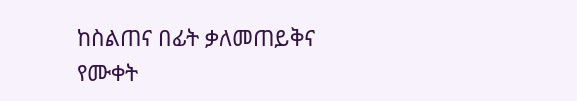ከስልጠና በፊት ቃለመጠይቅና የሙቀት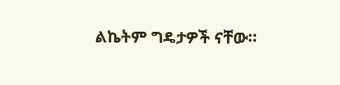ልኬትም ግዴታዎች ናቸው።